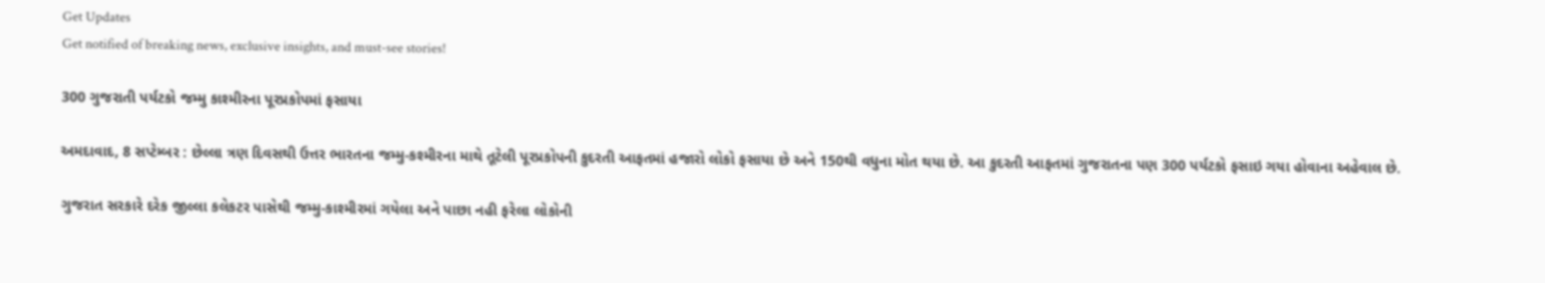Get Updates
Get notified of breaking news, exclusive insights, and must-see stories!

300 ગુજરાતી પર્યટકો જમ્મુ કાશ્મીરના પૂરપ્રકોપમાં ફસાયા

અમદાવાદ, 8 સપ્ટેમ્બર : છેલ્લા ત્રણ દિવસથી ઉત્તર ભારતના જમ્‍મુ-કશ્‍મીરના માથે તૂટેલી પૂરપ્રકોપની કુદરતી આફતમાં હજારો લોકો ફસાયા છે અને 150થી વધુના મોત થયા છે. આ કુદરતી આફતમાં ગુજરાતના પણ 300 પર્યટકો ફસાઇ ગયા હોવાના અહેવાલ છે.

ગુજરાત સરકારે દરેક જીલ્લા કલેકટર પાસેથી જમ્‍મુ-કાશ્‍મીરમાં ગયેલા અને પાછા નહી ફરેલા લોકોની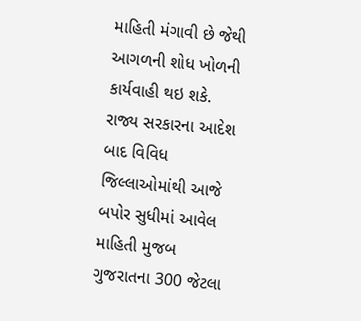માહિતી મંગાવી છે જેથી આગળની શોધ ખોળની કાર્યવાહી થઇ શકે. રાજ્ય સરકારના આદેશ બાદ વિવિધ જિલ્લાઓમાંથી આજે બપોર સુધીમાં આવેલ માહિતી મુજબ ગુજરાતના 300 જેટલા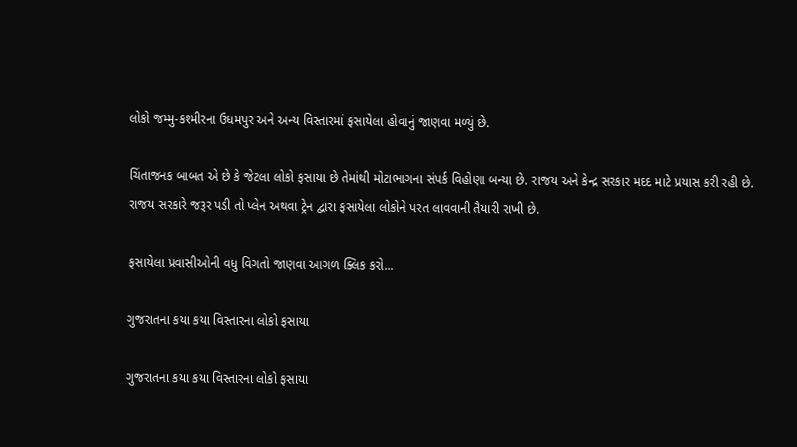લોકો જમ્‍મુ-કશ્‍મીરના ઉધમપુર અને અન્‍ય વિસ્‍તારમાં ફસાયેલા હોવાનું જાણવા મળ્યું છે.

ચિંતાજનક બાબત એ છે કે જેટલા લોકો ફસાયા છે તેમાંથી મોટાભાગના સંપર્ક વિહોણા બન્યા છે. રાજય અને કેન્‍દ્ર સરકાર મદદ માટે પ્રયાસ કરી રહી છે. રાજય સરકારે જરૂર પડી તો પ્‍લેન અથવા ટ્રેન દ્વારા ફસાયેલા લોકોને પરત લાવવાની તૈયારી રાખી છે.

ફસાયેલા પ્રવાસીઓની વધુ વિગતો જાણવા આગળ ક્લિક કરો...

ગુજરાતના કયા કયા વિસ્તારના લોકો ફસાયા

ગુજરાતના કયા કયા વિસ્તારના લોકો ફસાયા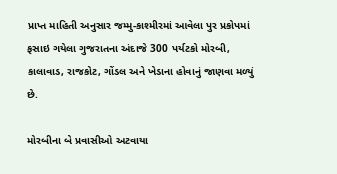પ્રાપ્ત માહિતી અનુસાર જમ્મુ-કાશ્મીરમાં આવેલા પુર પ્રકોપમાં ફસાઇ ગયેલા ગુજરાતના અંદાજે 300 પર્યટકો મોરબી, કાલાવાડ, રાજકોટ, ગોંડલ અને ખેડાના હોવાનું જાણવા મળ્યું છે.

મોરબીના બે પ્રવાસીઓ અટવાયા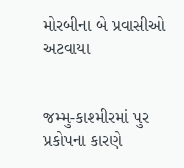મોરબીના બે પ્રવાસીઓ અટવાયા


જમ્‍મુ-કાશ્‍મીરમાં પુર પ્રકોપના કારણે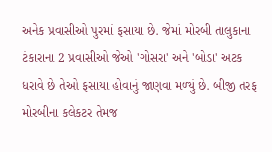અનેક પ્રવાસીઓ પુરમાં ફસાયા છે. જેમાં મોરબી તાલુકાના ટંકારાના 2 પ્રવાસીઓ જેઓ 'ગોસરા' અને 'બોડા' અટક ધરાવે છે તેઓ ફસાયા હોવાનું જાણવા મળ્‍યું છે. બીજી તરફ મોરબીના કલેકટર તેમજ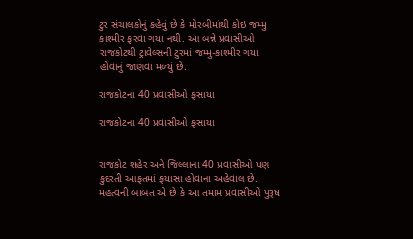ટુર સંચાલકોનું કહેવું છે કે મોરબીમાંથી કોઇ જમ્‍મુ કાશ્‍મીર ફરવા ગયા નથી. આ બન્ને પ્રવાસીઓ રાજકોટથી ટ્રાવેલ્‍સની ટુરમાં જમ્‍મુ-કાશ્‍મીર ગયા હોવાનું જાણવા મળ્‍યું છે.

રાજકોટના 40 પ્રવાસીઓ ફસાયા

રાજકોટના 40 પ્રવાસીઓ ફસાયા


રાજકોટ શહેર અને જિલ્લાના 40 પ્રવાસીઓ પણ કુદરતી આફતમાં ફયાસા હોવાના અહેવાલ છે. મહત્વની બાબત એ છે કે આ તમામ પ્રવાસીઓ પુરૂષ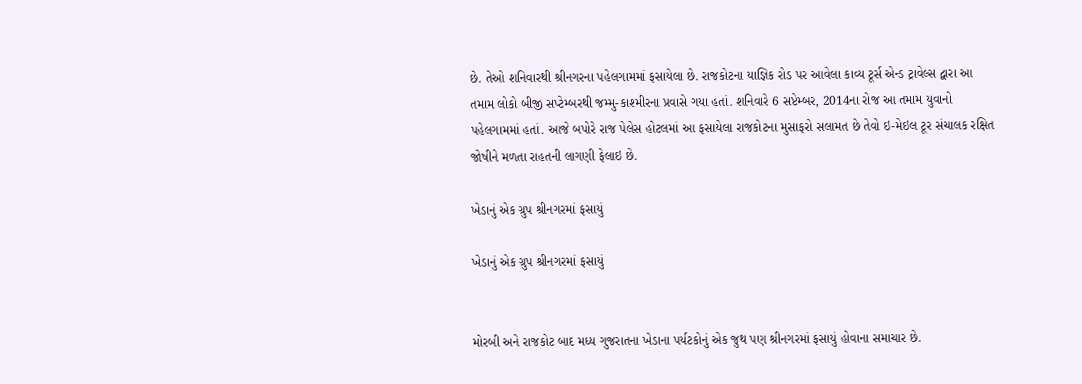છે. તેઓ શનિવારથી શ્રીનગરના પહેલગામમાં ફસાયેલા છે. રાજકોટના યાજ્ઞિક રોડ પર આવેલા કાવ્‍ય ટૂર્સ એન્‍ડ ટ્રાવેલ્‍સ દ્વારા આ તમામ લોકો બીજી સપ્‍ટેમ્‍બરથી જમ્‍મુ-કાશ્‍મીરના પ્રવાસે ગયા હતાં. શનિવારે 6 સપ્ટેમ્બર, 2014ના રોજ આ તમામ યુવાનો પહેલગામમાં હતાં. આજે બપોરે રાજ પેલેસ હોટલમાં આ ફસાયેલા રાજકોટના મુસાફરો સલામત છે તેવો ઇ-મેઇલ ટૂર સંચાલક રક્ષિત જોષીને મળતા રાહતની લાગણી ફેલાઇ છે.

ખેડાનું એક ગ્રુપ શ્રીનગરમાં ફસાયું

ખેડાનું એક ગ્રુપ શ્રીનગરમાં ફસાયું


મોરબી અને રાજકોટ બાદ મધ્ય ગુજરાતના ખેડાના પર્યટકોનું એક જુથ પણ શ્રીનગરમાં ફસાયું હોવાના સમાચાર છે.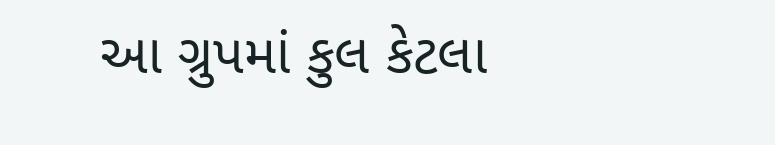આ ગ્રુપમાં કુલ કેટલા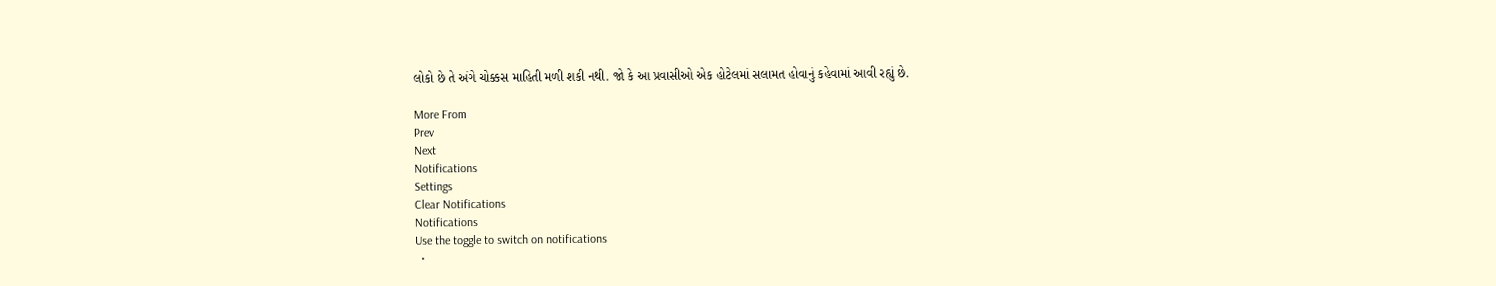લોકો છે તે અંગે ચોક્કસ માહિતી મળી શકી નથી. જો કે આ પ્રવાસીઓ એક હોટેલમાં સલામત હોવાનું કહેવામાં આવી રહ્યું છે.

More From
Prev
Next
Notifications
Settings
Clear Notifications
Notifications
Use the toggle to switch on notifications
  •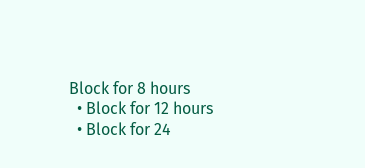Block for 8 hours
  • Block for 12 hours
  • Block for 24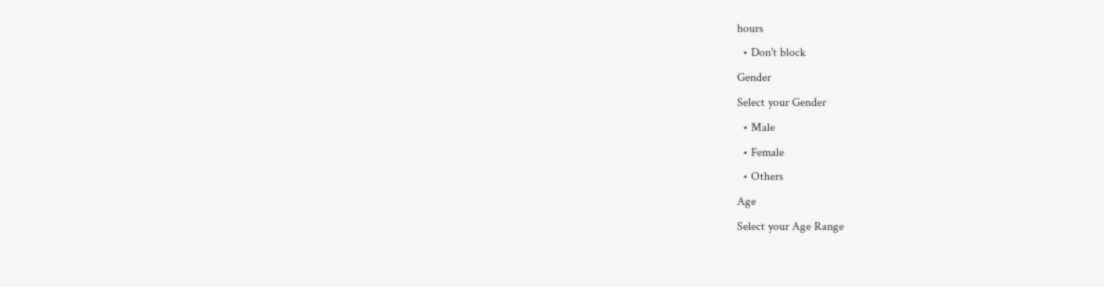hours
  • Don't block
Gender
Select your Gender
  • Male
  • Female
  • Others
Age
Select your Age Range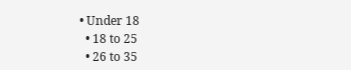• Under 18
  • 18 to 25
  • 26 to 35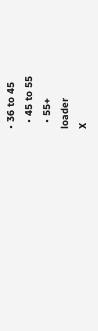• 36 to 45
  • 45 to 55
  • 55+
loader
X